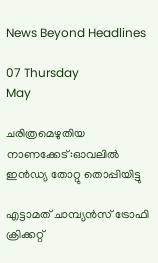News Beyond Headlines

07 Thursday
May

ചരിത്രമെഴുതിയ നാണക്കേട്:ഓവലില്‍ ഇന്‍ഡ്യ തോറ്റു തൊപ്പിയിട്ടു

എട്ടാമത് ചാമ്പ്യന്‍സ് ട്രോഫി ക്രിക്കറ്റ്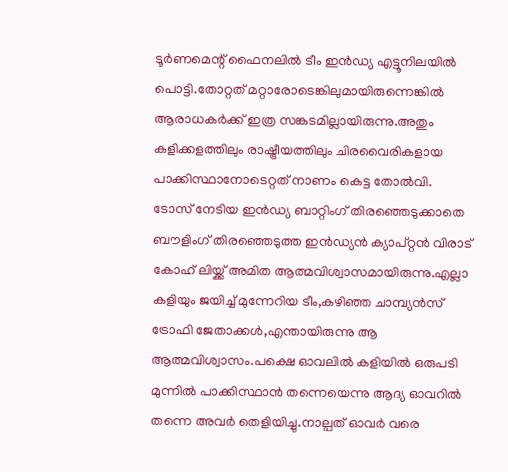ടൂര്‍ണമെന്റ് ഫൈനലില്‍ ടീം ഇന്‍ഡ്യ എട്ടൂനിലയില്‍ പൊട്ടി.തോറ്റത് മറ്റാരോടെങ്കിലുമായിരുന്നെങ്കില്‍ ആരാധകര്‍ക്ക് ഇത്ര സങ്കടമില്ലായിരുന്നു.അതും കളിക്കളത്തിലും രാഷ്ട്രീയത്തിലും ചിരവൈരികളായ പാക്കിസ്ഥാനോടെറ്റത് നാണം കെട്ട തോല്‍വി.
ടോസ് നേടിയ ഇന്‍ഡ്യ ബാറ്റിംഗ് തിരഞ്ഞെടുക്കാതെ ബൗളിംഗ് തിരഞ്ഞെടുത്ത ഇന്‍ഡ്യന്‍ ക്യാപ്റ്റന്‍ വിരാട് കോഹ് ലിയ്ക്ക് അമിത ആത്മവിശ്വാസമായിരുന്നു.എല്ലാ കളിയും ജയിച്ച് മുന്നേറിയ ടീം,കഴിഞ്ഞ ചാമ്പ്യന്‍സ് ട്രോഫി ജേതാക്കള്‍,എന്തായിരുന്നു ആ ആത്മവിശ്വാസം.പക്ഷെ ഓവലില്‍ കളിയില്‍ ഒരുപടി മുന്നില്‍ പാക്കിസ്ഥാന്‍ തന്നെയെന്നു ആദ്യ ഓവറില്‍ തന്നെ അവര്‍ തെളിയിച്ചു.നാല്പത് ഓവര്‍ വരെ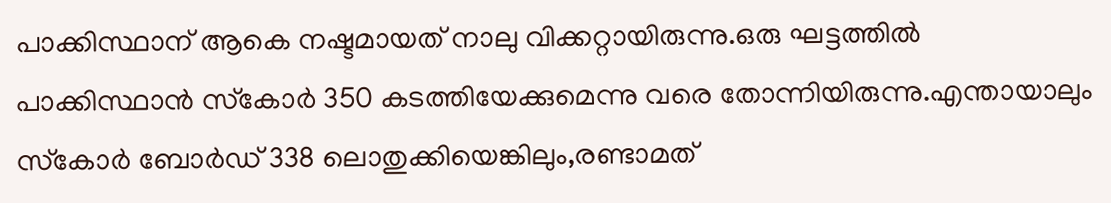പാക്കിസ്ഥാന് ആകെ നഷ്ടമായത് നാലു വിക്കറ്റായിരുന്നു.ഒരു ഘട്ടത്തില്‍ പാക്കിസ്ഥാന്‍ സ്‌കോര്‍ 350 കടത്തിയേക്കുമെന്നു വരെ തോന്നിയിരുന്നു.എന്തായാലും സ്‌കോര്‍ ബോര്‍ഡ് 338 ലൊതുക്കിയെങ്കിലും,രണ്ടാമത്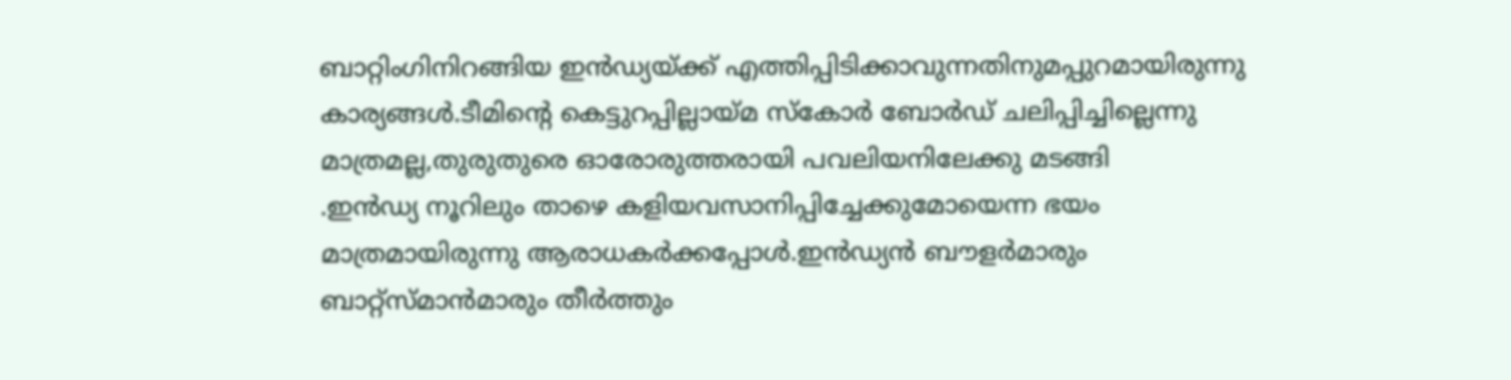ബാറ്റിംഗിനിറങ്ങിയ ഇന്‍ഡ്യയ്ക്ക് എത്തിപ്പിടിക്കാവുന്നതിനുമപ്പുറമായിരുന്നു കാര്യങ്ങള്‍.ടീമിന്റെ കെട്ടുറപ്പില്ലായ്മ സ്‌കോര്‍ ബോര്‍ഡ് ചലിപ്പിച്ചില്ലെന്നു മാത്രമല്ല,തുരുതുരെ ഓരോരുത്തരായി പവലിയനിലേക്കു മടങ്ങി
.ഇന്‍ഡ്യ നൂറിലും താഴെ കളിയവസാനിപ്പിച്ചേക്കുമോയെന്ന ഭയം മാത്രമായിരുന്നു ആരാധകര്‍ക്കപ്പോള്‍.ഇന്‍ഡ്യന്‍ ബൗളര്‍മാരും ബാറ്റ്‌സ്മാന്‍മാരും തീര്‍ത്തും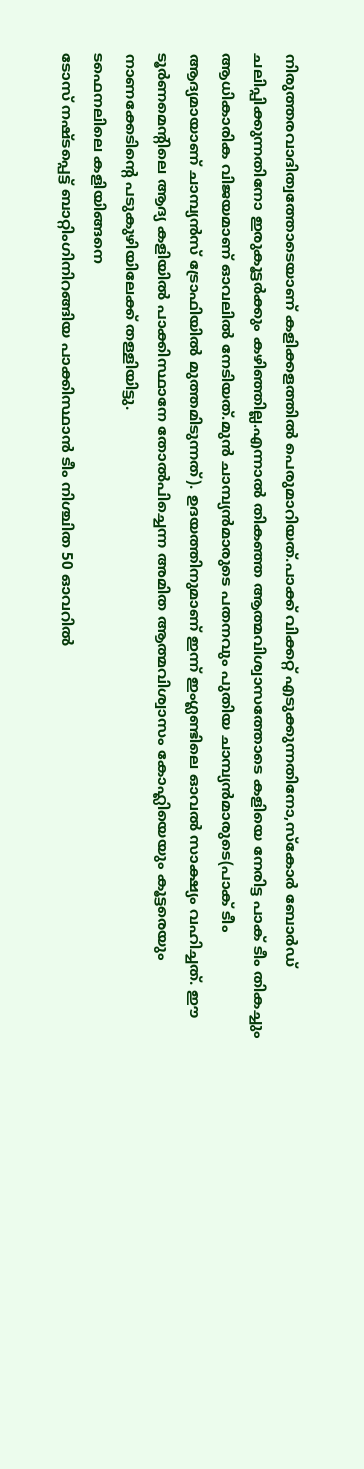നിരുത്തരവാദിത്വത്തോടെയാണ് കളിക്കളത്തില്‍ പെരുമാറിയത്.പാക്ക് വിക്കറ്റ് എടുക്കുന്നതിനോ,സ്‌കോര്‍ ബോര്‍ഡ് ചലിപ്പിക്കുന്നതിനോ ഇരുകൂട്ടര്‍ക്കും കഴിഞ്ഞില്ല.എന്നാല്‍ തികഞ്ഞ ആത്മവിശ്വാസത്തോടെ കളിയെ നേരിട്ട പാക് ടീം തികച്ചും ആധികാരിക വിജയമാണ് ഓവലില്‍ നേടിയത്.മുന്‍ ചാമ്പ്യന്‍മാരുടെ പതനവും പുതിയ ചാമ്പ്യന്‍മാരുടെ(പാക് ടീം ആദ്യമായാണ് ചാമ്പ്യന്‍സ് ട്രോഫിയില്‍ മുത്തമിടുന്നത്). ഉദയത്തിനുമാണ് ഇന്ന് ഇംഗ്ലണ്ടിലെ ഓവല്‍ സാക്ഷ്യം വഹിച്ചത്. ഈ ടൂര്‍ണമെന്റിലെ ആദ്യ കളിയില്‍ പാക്കിസ്ഥാനേ തോല്‍പിച്ചെന്ന അമിത ആത്മവിശ്വാസം കോഹ്ലിയെയും കൂട്ടരെയും നാണക്കേടിന്റെ പടുകുഴിയിലേക്ക് തള്ളിയിട്ടു.
ടഫെനലിലെ കളിയിങ്ങനെ
ടോസ് നഷ്ടപ്പെട്ട് ബാറ്റിംഗിനിറങ്ങിയ പാക്കിസ്ഥാന്‍ ടീം നിശ്ചിത 50 ഓവറില്‍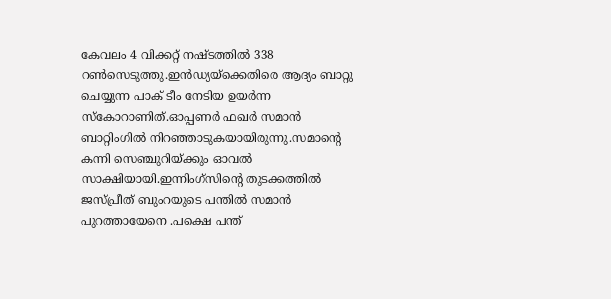കേവലം 4 വിക്കറ്റ് നഷ്ടത്തില്‍ 338 റണ്‍സെടുത്തു.ഇന്‍ഡ്യയ്‌ക്കെതിരെ ആദ്യം ബാറ്റു ചെയ്യുന്ന പാക് ടീം നേടിയ ഉയര്‍ന്ന സ്‌കോറാണിത്.ഓപ്പണര്‍ ഫഖര്‍ സമാന്‍ ബാറ്റിംഗില്‍ നിറഞ്ഞാടുകയായിരുന്നു.സമാന്റെ കന്നി സെഞ്ചുറിയ്ക്കും ഓവല്‍ സാക്ഷിയായി.ഇന്നിംഗ്‌സിന്റെ തുടക്കത്തില്‍ ജസ്പ്രീത് ബുംറയുടെ പന്തില്‍ സമാന്‍ പുറത്തായേനെ .പക്ഷെ പന്ത്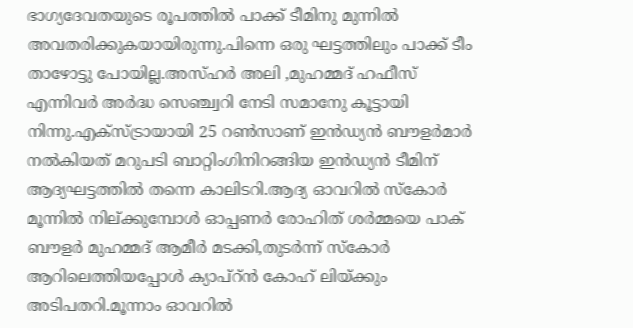ഭാഗ്യദേവതയുടെ രൂപത്തില്‍ പാക്ക് ടീമിനു മുന്നില്‍ അവതരിക്കുകയായിരുന്നു.പിന്നെ ഒരു ഘട്ടത്തിലും പാക്ക് ടീം താഴോട്ടു പോയില്ല.അസ്ഹര്‍ അലി ,മുഹമ്മദ് ഹഫീസ് എന്നിവര്‍ അര്‍ദ്ധ സെഞ്ച്വറി നേടി സമാനേു കൂട്ടായി നിന്നു.എക്‌സ്ട്രായായി 25 റണ്‍സാണ് ഇന്‍ഡ്യന്‍ ബൗളര്‍മാര്‍ നല്‍കിയത് മറുപടി ബാറ്റിംഗിനിറങ്ങിയ ഇന്‍ഡ്യന്‍ ടീമിന് ആദ്യഘട്ടത്തില്‍ തന്നെ കാലിടറി.ആദ്യ ഓവറില്‍ സ്‌കോര്‍ മൂന്നില്‍ നില്ക്കുമ്പോള്‍ ഓപ്പണര്‍ രോഹിത് ശര്‍മ്മയെ പാക് ബൗളര്‍ മുഹമ്മദ് ആമീര്‍ മടക്കി,തുടര്‍ന്ന് സ്‌കോര്‍ ആറിലെത്തിയപ്പോള്‍ ക്യാപ്‌റ്ന്‍ കോഹ് ലിയ്ക്കും അടിപതറി.മൂന്നാം ഓവറില്‍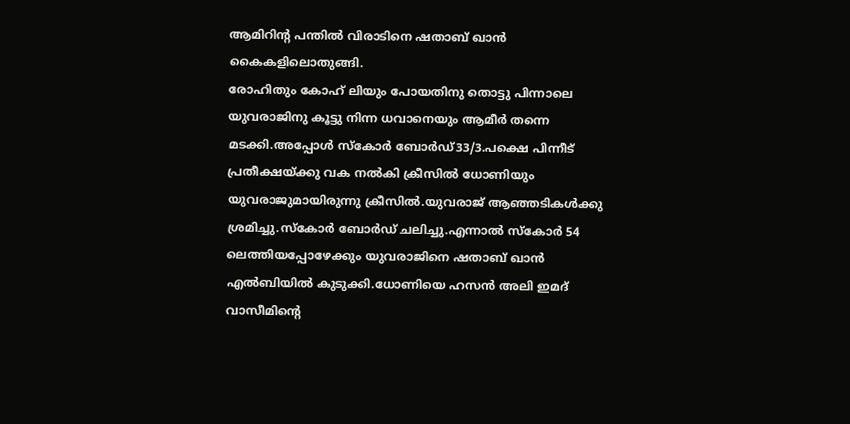ആമിറിന്റ പന്തില്‍ വിരാടിനെ ഷതാബ് ഖാന്‍ കൈകളിലൊതുങ്ങി.
രോഹിതും കോഹ് ലിയും പോയതിനു തൊട്ടു പിന്നാലെ യുവരാജിനു കൂട്ടു നിന്ന ധവാനെയും ആമീര്‍ തന്നെ മടക്കി.അപ്പോള്‍ സ്‌കോര്‍ ബോര്‍ഡ്33/3.പക്ഷെ പിന്നീട് പ്രതീക്ഷയ്ക്കു വക നല്‍കി ക്രീസില്‍ ധോണിയും യുവരാജുമായിരുന്നു ക്രീസില്‍.യുവരാജ് ആഞ്ഞടികള്‍ക്കു ശ്രമിച്ചു.സ്‌കോര്‍ ബോര്‍ഡ് ചലിച്ചു.എന്നാല്‍ സ്‌കോര്‍ 54 ലെത്തിയപ്പോഴേക്കും യുവരാജിനെ ഷതാബ് ഖാന്‍ എല്‍ബിയില്‍ കുടുക്കി.ധോണിയെ ഹസന്‍ അലി ഇമദ് വാസീമിന്റെ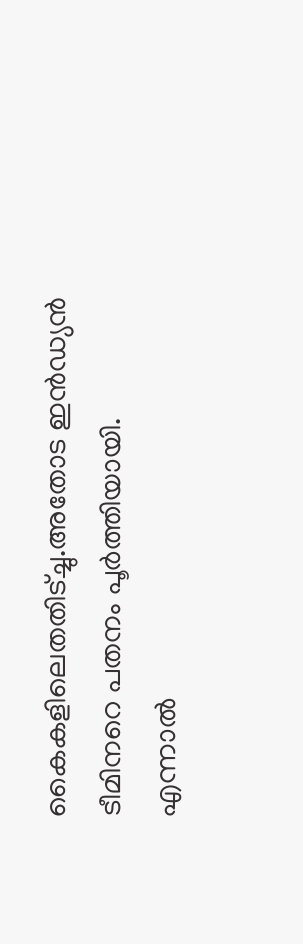കൈകളിലെതതിട്ച്ചു.അതോട ഇന്‍ഡ്യന്‍ ടീമിനറെ പതനം പൂര്‍ത്തിയായി.
എന്നാല്‍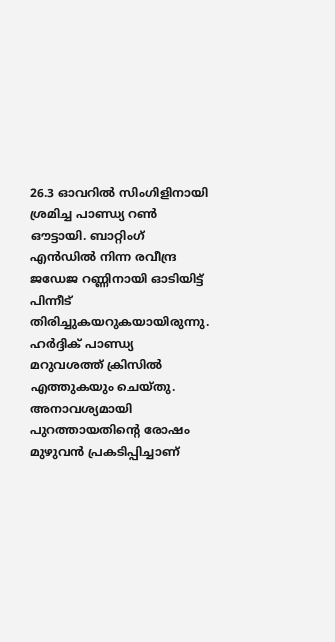26.3 ഓവറില്‍ സിംഗിളിനായി ശ്രമിച്ച പാണ്ഡ്യ റണ്‍ ഔട്ടായി. ബാറ്റിംഗ് എന്‍ഡില്‍ നിന്ന രവീന്ദ്ര ജഡേജ റണ്ണിനായി ഓടിയിട്ട് പിന്നീട് തിരിച്ചുകയറുകയായിരുന്നു. ഹര്‍ദ്ദിക് പാണ്ഡ്യ മറുവശത്ത് ക്രിസില്‍ എത്തുകയും ചെയ്തു. അനാവശ്യമായി പുറത്തായതിന്റെ രോഷം മുഴുവന്‍ പ്രകടിപ്പിച്ചാണ്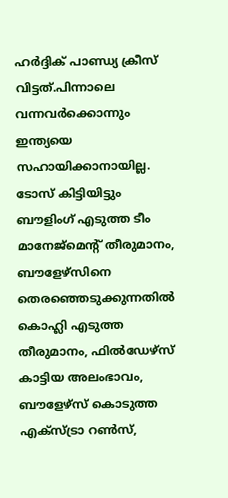ഹര്‍ദ്ദിക് പാണ്ഡ്യ ക്രീസ് വിട്ടത്.പിന്നാലെ വന്നവര്‍ക്കൊന്നും ഇന്ത്യയെ സഹായിക്കാനായില്ല.
ടോസ് കിട്ടിയിട്ടും ബൗളിംഗ് എടുത്ത ടീം മാനേജ്മെന്റ് തീരുമാനം, ബൗളേഴ്‌സിനെ തെരഞ്ഞെടുക്കുന്നതില്‍ കൊഹ്ലി എടുത്ത തീരുമാനം, ഫില്‍ഡേഴ്‌സ് കാട്ടിയ അലംഭാവം, ബൗളേഴ്‌സ് കൊടുത്ത എക്‌സ്ട്രാ റണ്‍സ്,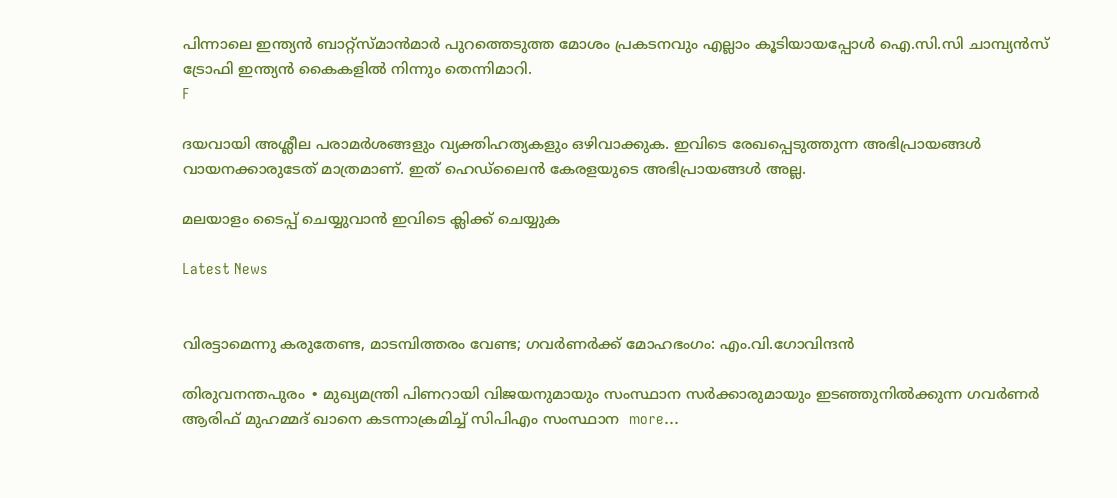പിന്നാലെ ഇന്ത്യന്‍ ബാറ്റ്‌സ്മാന്‍മാര്‍ പുറത്തെടുത്ത മോശം പ്രകടനവും എല്ലാം കൂടിയായപ്പോള്‍ ഐ.സി.സി ചാമ്പ്യന്‍സ് ട്രോഫി ഇന്ത്യന്‍ കൈകളില്‍ നിന്നും തെന്നിമാറി.
F

ദയവായി അശ്ലീല പരാമര്‍ശങ്ങളും വ്യക്തിഹത്യകളും ഒഴിവാക്കുക. ഇവിടെ രേഖപ്പെടുത്തുന്ന അഭിപ്രായങ്ങള്‍ വായനക്കാരുടേത്‌ മാത്രമാണ്‌. ഇത്‌ ഹെഡ്‌ലൈന്‍ കേരളയുടെ അഭിപ്രായങ്ങള്‍ അല്ല.

മലയാളം ടൈപ്പ് ചെയ്യുവാൻ ഇവിടെ ക്ലിക്ക് ചെയ്യുക

Latest News


വിരട്ടാമെന്നു കരുതേണ്ട, മാടമ്പിത്തരം വേണ്ട; ഗവർണർക്ക് മോഹഭംഗം: എം.വി.ഗോവിന്ദൻ

തിരുവനന്തപുരം ∙ മുഖ്യമന്ത്രി പിണറായി വിജയനുമായും സംസ്ഥാന സർക്കാരുമായും ഇടഞ്ഞുനിൽക്കുന്ന ഗവര്‍ണർ ആരിഫ് മുഹമ്മദ് ഖാനെ കടന്നാക്രമിച്ച് സിപിഎം സംസ്ഥാന  more...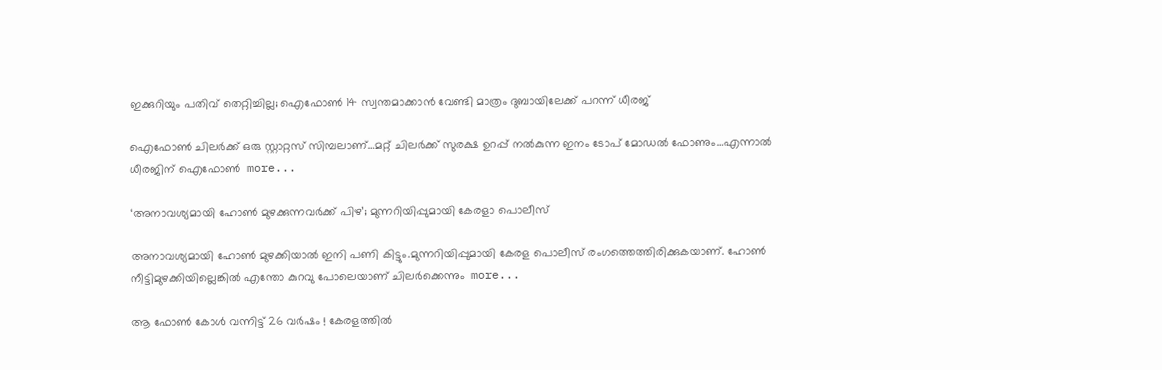ഇക്കുറിയും പതിവ് തെറ്റിച്ചില്ല; ഐഫോൺ 14 സ്വന്തമാക്കാൻ വേണ്ടി മാത്രം ദുബായിലേക്ക് പറന്ന് ധീരജ്

ഐഫോൺ ചിലർക്ക് ഒരു സ്റ്റാറ്റസ് സിമ്പലാണ്…മറ്റ് ചിലർക്ക് സുരക്ഷ ഉറപ്പ് നൽകുന്ന ഇനം ടോപ് മോഡൽ ഫോണും…എന്നാൽ ധീരജിന് ഐഫോൺ  more...

‘അനാവശ്യമായി ഹോണ്‍ മുഴക്കുന്നവർക്ക് പിഴ’; മുന്നറിയിപ്പുമായി കേരളാ പൊലീസ്

അനാവശ്യമായി ഹോണ്‍ മുഴക്കിയാല്‍ ഇനി പണി കിട്ടും.മുന്നറിയിപ്പുമായി കേരള പൊലീസ് രംഗത്തെത്തിരിക്കുകയാണ്. ഹോണ്‍ നീട്ടിമുഴക്കിയില്ലെങ്കില്‍ എന്തോ കുറവു പോലെയാണ് ചിലര്‍ക്കെന്നും  more...

ആ ഫോൺ കോൾ വന്നിട്ട് 26 വർഷം ! കേരളത്തിൽ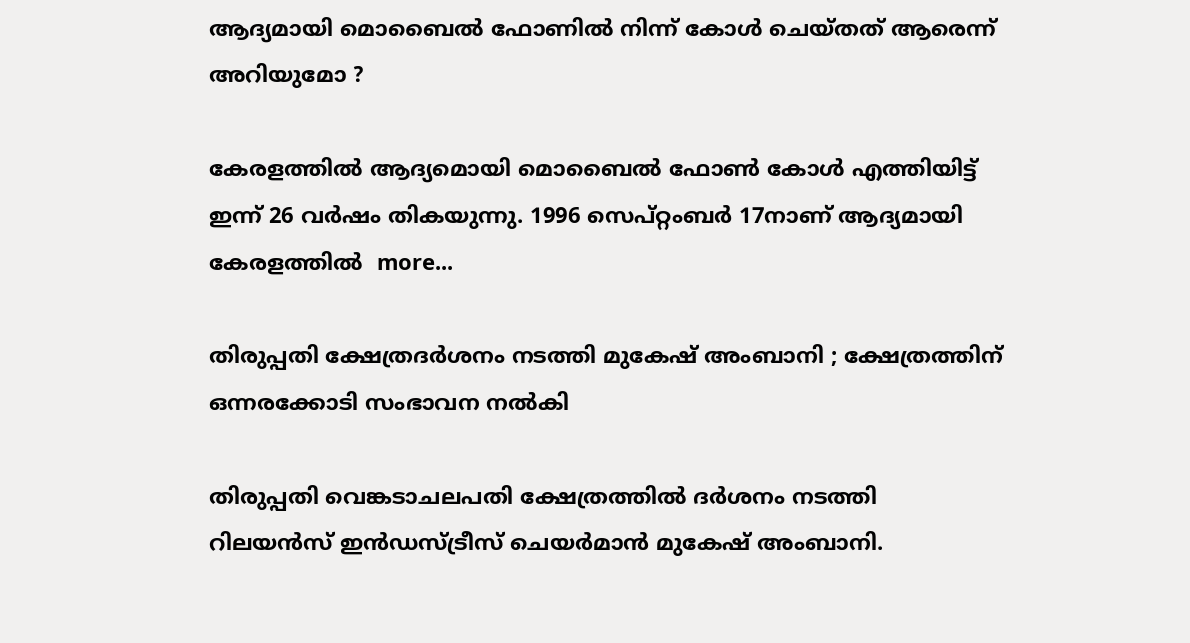ആദ്യമായി മൊബൈൽ ഫോണിൽ നിന്ന് കോൾ ചെയ്തത് ആരെന്ന് അറിയുമോ ?

കേരളത്തിൽ ആദ്യമൊയി മൊബൈൽ ഫോൺ കോൾ എത്തിയിട്ട് ഇന്ന് 26 വർഷം തികയുന്നു. 1996 സെപ്റ്റംബർ 17നാണ് ആദ്യമായി കേരളത്തിൽ  more...

തിരുപ്പതി ക്ഷേത്രദർശനം നടത്തി മുകേഷ് അംബാനി ; ക്ഷേത്രത്തിന് ഒന്നരക്കോടി സംഭാവന നൽകി

തിരുപ്പതി വെങ്കടാചലപതി ക്ഷേത്രത്തിൽ ദർശനം നടത്തി റിലയൻസ് ഇൻഡസ്ട്രീസ് ചെയർമാൻ മുകേഷ് അംബാനി.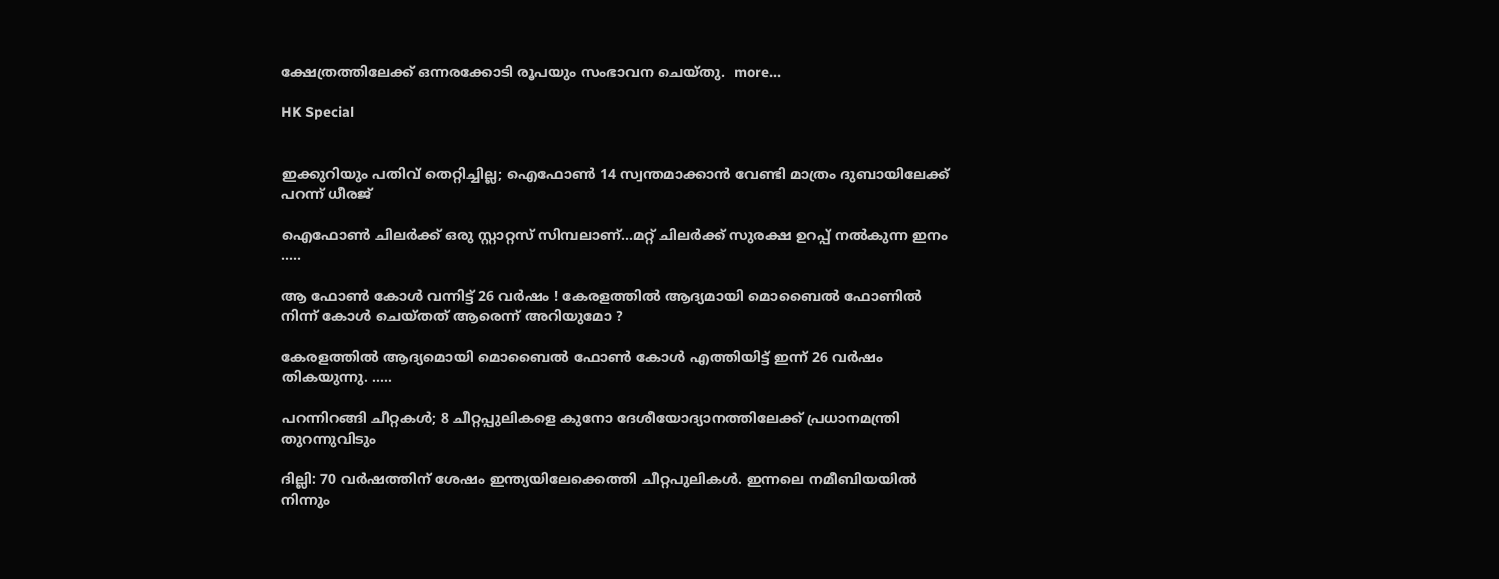ക്ഷേത്രത്തിലേക്ക് ഒന്നരക്കോടി രൂപയും സംഭാവന ചെയ്തു.  more...

HK Special


ഇക്കുറിയും പതിവ് തെറ്റിച്ചില്ല; ഐഫോൺ 14 സ്വന്തമാക്കാൻ വേണ്ടി മാത്രം ദുബായിലേക്ക് പറന്ന് ധീരജ്

ഐഫോൺ ചിലർക്ക് ഒരു സ്റ്റാറ്റസ് സിമ്പലാണ്…മറ്റ് ചിലർക്ക് സുരക്ഷ ഉറപ്പ് നൽകുന്ന ഇനം .....

ആ ഫോൺ കോൾ വന്നിട്ട് 26 വർഷം ! കേരളത്തിൽ ആദ്യമായി മൊബൈൽ ഫോണിൽ നിന്ന് കോൾ ചെയ്തത് ആരെന്ന് അറിയുമോ ?

കേരളത്തിൽ ആദ്യമൊയി മൊബൈൽ ഫോൺ കോൾ എത്തിയിട്ട് ഇന്ന് 26 വർഷം തികയുന്നു. .....

പറന്നിറങ്ങി ചീറ്റകൾ; 8 ചീറ്റപ്പുലികളെ കുനോ ദേശീയോദ്യാനത്തിലേക്ക് പ്രധാനമന്ത്രി തുറന്നുവിടും

ദില്ലി: 70 വർഷത്തിന് ശേഷം ഇന്ത്യയിലേക്കെത്തി ചീറ്റപുലികൾ. ഇന്നലെ നമീബിയയില്‍ നിന്നും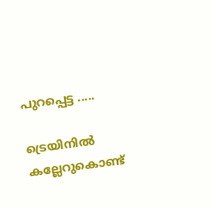പുറപ്പെട്ട .....

ട്രെയിനിൽ കല്ലേറുകൊണ്ട്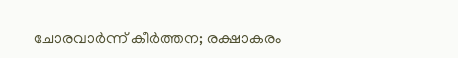ചോരവാർന്ന് കീർത്തന; രക്ഷാകരം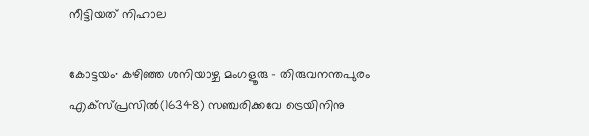നീട്ടിയത് നിഹാല

കോട്ടയം∙ കഴിഞ്ഞ ശനിയാഴ്ച മംഗളൂരു – തിരുവനന്തപുരം എക്സ്പ്രസിൽ(16348) സഞ്ചരിക്കവേ ട്രെയിനിനു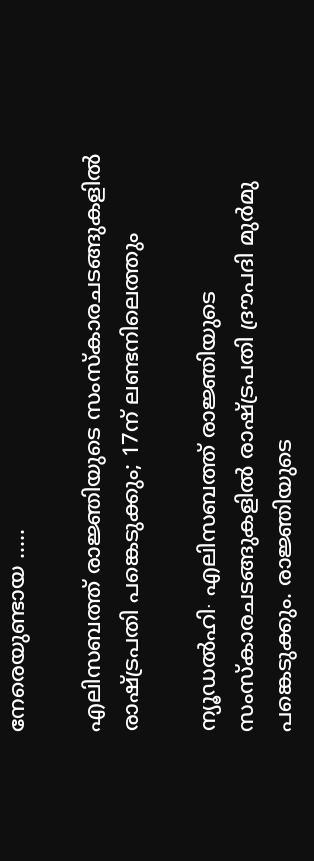നേരെയുണ്ടായ .....

എലിസബത്ത് രാജ്ഞിയുടെ സംസ്കാരചടങ്ങുകളിൽ രാഷ്ട്രപതി പങ്കെടുക്കും; 17ന് ലണ്ടനിലെത്തും

ന്യൂഡൽഹി∙ എലിസബത്ത് രാജ്ഞിയുടെ സംസ്കാരചടങ്ങുകളിൽ രാഷ്ട്രപതി ദ്രൗപദി മുർമു പങ്കെടുക്കും. രാജ്ഞിയുടെ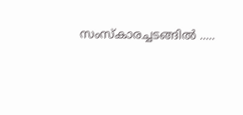സംസ്‌കാരച്ചടങ്ങിൽ .....